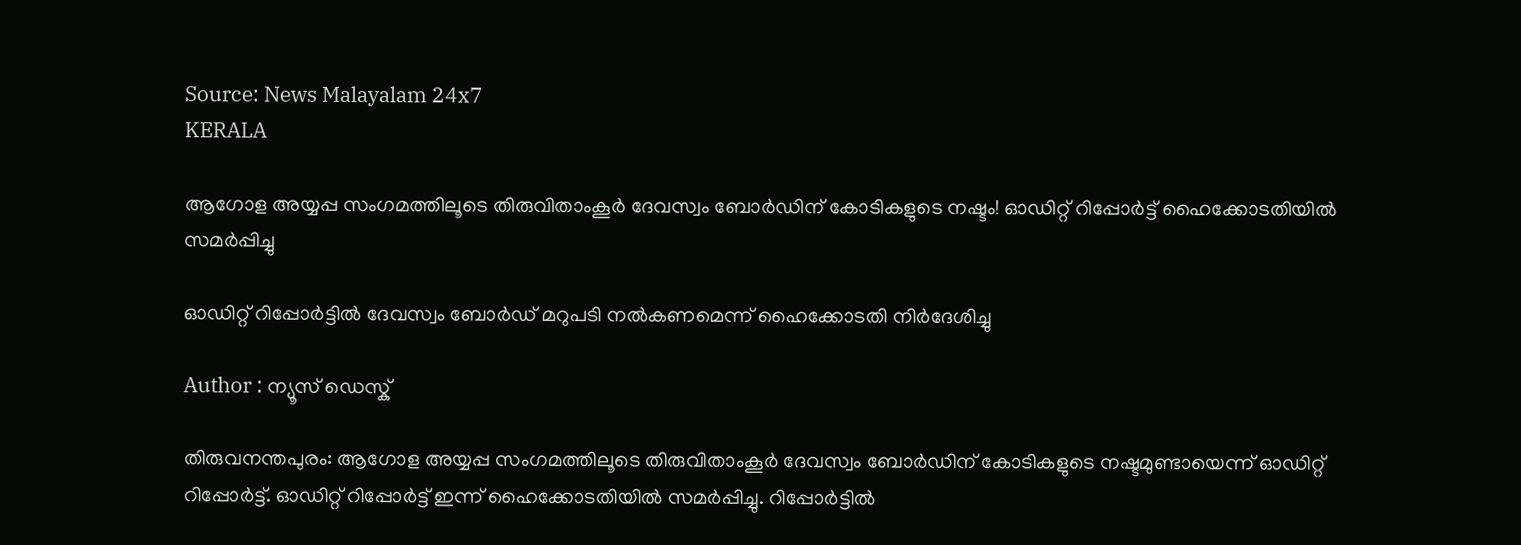Source: News Malayalam 24x7
KERALA

ആഗോള അയ്യപ്പ സംഗമത്തിലൂടെ തിരുവിതാംകൂർ ദേവസ്വം ബോർഡിന് കോടികളുടെ നഷ്ടം! ഓഡിറ്റ് റിപ്പോർട്ട് ഹൈക്കോടതിയിൽ സമർപ്പിച്ചു

ഓഡിറ്റ് റിപ്പോര്‍ട്ടില്‍ ദേവസ്വം ബോര്‍ഡ് മറുപടി നല്‍കണമെന്ന് ഹൈക്കോടതി നിർദേശിച്ചു

Author : ന്യൂസ് ഡെസ്ക്

തിരുവനന്തപുരം: ആഗോള അയ്യപ്പ സംഗമത്തിലൂടെ തിരുവിതാംകൂർ ദേവസ്വം ബോർഡിന് കോടികളുടെ നഷ്ടമുണ്ടായെന്ന് ഓഡിറ്റ് റിപ്പോർട്ട്. ഓഡിറ്റ് റിപ്പോർട്ട് ഇന്ന് ഹൈക്കോടതിയിൽ സമർപ്പിച്ചു. റിപ്പോര്‍ട്ടില്‍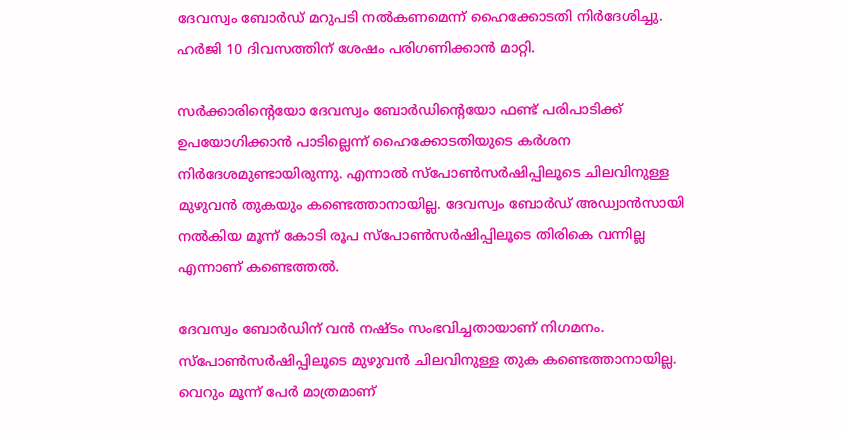ദേവസ്വം ബോര്‍ഡ് മറുപടി നല്‍കണമെന്ന് ഹൈക്കോടതി നിർദേശിച്ചു. ഹര്‍ജി 10 ദിവസത്തിന് ശേഷം പരിഗണിക്കാന്‍ മാറ്റി.

സർക്കാരിൻ്റെയോ ദേവസ്വം ബോർഡിൻ്റെയോ ഫണ്ട് പരിപാടിക്ക് ഉപയോഗിക്കാൻ പാടില്ലെന്ന് ഹൈക്കോടതിയുടെ കർശന നിർദേശമുണ്ടായിരുന്നു. എന്നാൽ സ്പോൺസർഷിപ്പിലൂടെ ചിലവിനുള്ള മുഴുവൻ തുകയും കണ്ടെത്താനായില്ല. ദേവസ്വം ബോർഡ് അഡ്വാൻസായി നൽകിയ മൂന്ന് കോടി രൂപ സ്പോൺസർഷിപ്പിലൂടെ തിരികെ വന്നില്ല എന്നാണ് കണ്ടെത്തൽ.

ദേവസ്വം ബോർഡിന് വൻ നഷ്ടം സംഭവിച്ചതായാണ് നിഗമനം. സ്പോൺസർഷിപ്പിലൂടെ മുഴുവൻ ചിലവിനുള്ള തുക കണ്ടെത്താനായില്ല. വെറും മൂന്ന് പേർ മാത്രമാണ്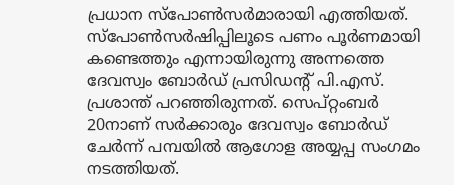പ്രധാന സ്പോൺസർമാരായി എത്തിയത്. സ്പോൺസർഷിപ്പിലൂടെ പണം പൂർണമായി കണ്ടെത്തും എന്നായിരുന്നു അന്നത്തെ ദേവസ്വം ബോർഡ് പ്രസിഡൻ്റ് പി.എസ്. പ്രശാന്ത് പറഞ്ഞിരുന്നത്. സെപ്റ്റംബർ 20നാണ് സർക്കാരും ദേവസ്വം ബോർഡ് ചേർന്ന് പമ്പയിൽ ആഗോള അയ്യപ്പ സംഗമം നടത്തിയത്.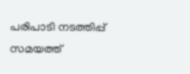പരിപാടി നടത്തിപ്പ് സമയത്ത്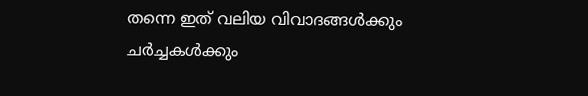തന്നെ ഇത് വലിയ വിവാദങ്ങൾക്കും ചർച്ചകൾക്കും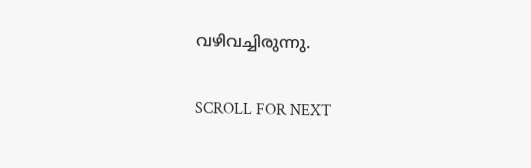വഴിവച്ചിരുന്നു.

SCROLL FOR NEXT